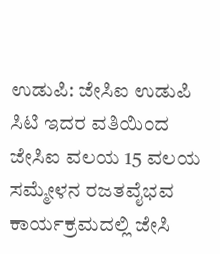ಉಡುಪಿ: ಜೇಸಿಐ ಉಡುಪಿ ಸಿಟಿ ಇದರ ವತಿಯಿಂದ ಜೇಸಿಐ ವಲಯ 15 ವಲಯ ಸಮ್ಮೇಳನ ರಜತವೈಭವ ಕಾರ್ಯಕ್ರಮದಲ್ಲಿ ಜೇಸಿ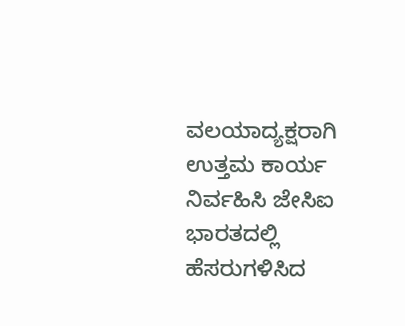ವಲಯಾದ್ಯಕ್ಷರಾಗಿ ಉತ್ತಮ ಕಾರ್ಯ ನಿರ್ವಹಿಸಿ ಜೇಸಿಐ ಭಾರತದಲ್ಲಿ ಹೆಸರುಗಳಿಸಿದ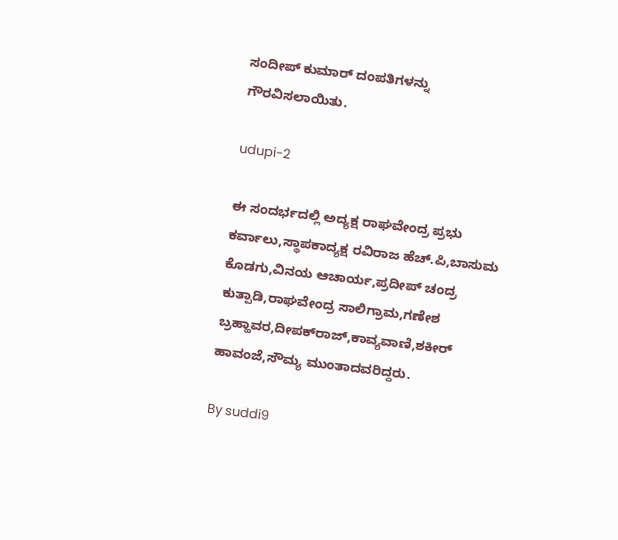ಸಂದೀಪ್ ಕುಮಾರ್ ದಂಪತಿಗಳನ್ನು ಗೌರವಿಸಲಾಯಿತು.

udupi-2

ಈ ಸಂದರ್ಭದಲ್ಲಿ ಅದ್ಯಕ್ಷ ರಾಘವೇಂದ್ರ ಪ್ರಭು ಕರ್ವಾಲು,ಸ್ಥಾಪಕಾದ್ಯಕ್ಷ ರವಿರಾಜ ಹೆಚ್.ಪಿ,ಬಾಸುಮ ಕೊಡಗು,ವಿನಯ ಆಚಾರ್ಯ,ಪ್ರದೀಪ್ ಚಂದ್ರ ಕುತ್ಪಾಡಿ,ರಾಘವೇಂದ್ರ ಸಾಲಿಗ್ರಾಮ,ಗಣೇಶ ಬ್ರಹ್ಹಾವರ,ದೀಪಕ್‍ರಾಜ್,ಕಾವ್ಯವಾಣಿ,ಶಕೀರ್ ಹಾವಂಜೆ,ಸೌಮ್ಯ ಮುಂತಾದವರಿದ್ದರು.

By suddi9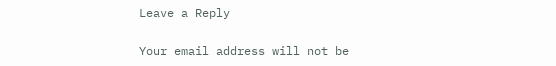Leave a Reply

Your email address will not be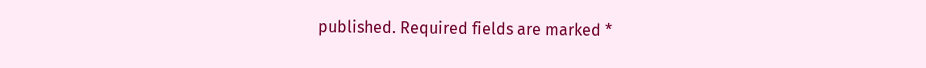published. Required fields are marked *